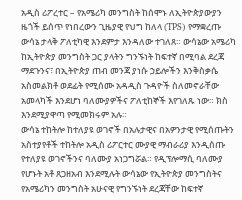አዲስ ሪፖረተር – የአሜሪካ መንግስት ከሰሞኑ ለኢትዮጵያውያን ዜጎች ይሰጥ የነበረውን ጊዜያዊ የህግ ከለላ (TPS) የማቋረጡ ውሳኔ ታላቅ ፖለቲካዊ እንደምታ እንዳለው ተገለጸ። ውሳኔው አሜሪካ ከኢትዮጵያ መንግስት ጋር ያላትን ግንኙነት ከፍተኛ በሚባል ደረጃ ማደጉንና፣ በኢትዮጵያ ጠብ መንጃ ያነሱ ኃይሎችን እንቅስቃሴ አስመልክቶ ወደፊት የሚሰሙ አዳዲስ ጉዳዮች ስለመኖራቸው አመላካች እንደሆነ ባለሙያዎችና ፖለቲከኞች እየገለጹ ነው። ክስ እንደሚያዋጣ የሚመክሩም አሉ።
ውሳኔ ተከትሎ ከተለያዩ ወገኖች በአሉታዊና በአዎንታዊ የሚሰጡትን አስተያየቶች ተከትሎ አዲስ ሪፖርተር ሙያዊ ማብራሪያ እንዲሰጡ የተለያዩ ወገኖችንና ባለሙያ አነጋግሯል። የዲፕሎማሲ ባለሙያ የሆኑት አቶ ጸጋዘአብ እንደሚሉት ውሳኔው የኢትዮጵያ መንግስትና የአሜሪካን መንግስት አሁናዊ የግንኙነት ደረጃቸው ከፍተኛ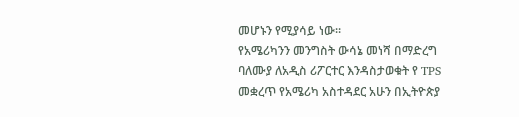መሆኑን የሚያሳይ ነው።
የአሜሪካንን መንግስት ውሳኔ መነሻ በማድረግ ባለሙያ ለአዲስ ሪፖርተር እንዳስታወቁት የ TPS መቋረጥ የአሜሪካ አስተዳደር አሁን በኢትዮጵያ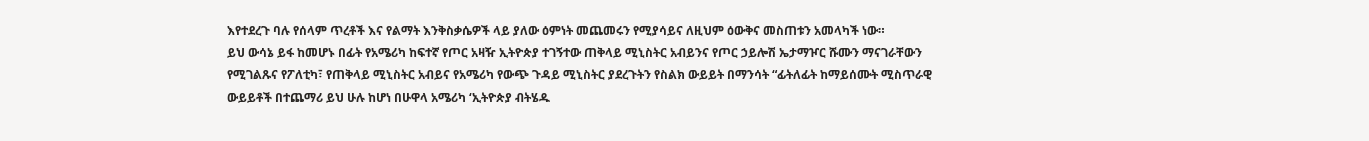እየተደረጉ ባሉ የሰላም ጥረቶች እና የልማት እንቅስቃሴዎች ላይ ያለው ዕምነት መጨመሩን የሚያሳይና ለዚህም ዕውቅና መስጠቱን አመላካች ነው።
ይህ ውሳኔ ይፋ ከመሆኑ በፊት የአሜሪካ ከፍተኛ የጦር አዛዥ ኢትዮጵያ ተገኝተው ጠቅላይ ሚኒስትር አብይንና የጦር ኃይሎሽ ኤታማዦር ሹሙን ማናገራቸውን የሚገልጹና የፖለቲካ፣ የጠቅላይ ሚኒስትር አብይና የአሜሪካ የውጭ ጉዳይ ሚኒስትር ያደረጉትን የስልክ ውይይት በማንሳት “ፊትለፊት ከማይሰሙት ሚስጥራዊ ውይይቶች በተጨማሪ ይህ ሁሉ ከሆነ በሁዋላ አሜሪካ ‘ኢትዮጵያ ብትሄዱ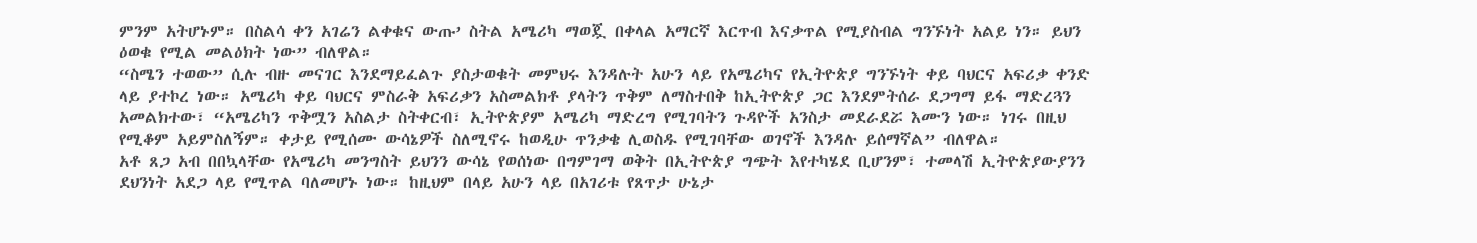ምንም አትሆኑም። በስልሳ ቀን አገሬን ልቀቁና ውጡ’ ስትል አሜሪካ ማወጇ በቀላል አማርኛ እርጥብ እናቃጥል የሚያስብል ግንኙነት አልይ ነን። ይህን ዕወቁ የሚል መልዕክት ነው” ብለዋል።
“ስሜን ተወው” ሲሉ ብዙ መናገር እንደማይፈልጉ ያስታወቁት መምህሩ እንዳሉት አሁን ላይ የአሜሪካና የኢትዮጵያ ግንኙነት ቀይ ባህርና አፍሪቃ ቀንድ ላይ ያተኮረ ነው። አሜሪካ ቀይ ባህርና ምስራቅ አፍሪቃን አስመልክቶ ያላትን ጥቅም ለማስተበቅ ከኢትዮጵያ ጋር እንደምትሰራ ደጋግማ ይፋ ማድረጓን አመልክተው፣ “አሜሪካን ጥቅሟን አስልታ ስትቀርብ፣ ኢትዮጵያም አሜሪካ ማድረግ የሚገባትን ጉዳዮች አንስታ መደራደሯ እሙን ነው። ነገሩ በዚህ የሚቆም አይምስለኝም። ቀታይ የሚሰሙ ውሳኔዎች ስለሚኖሩ ከወዲሁ ጥንቃቄ ሊወስዱ የሚገባቸው ወገኖች እንዳሉ ይሰማኛል” ብለዋል።
አቶ ጸጋ አብ በበኳላቸው የአሜሪካ መንግስት ይህንን ውሳኔ የወሰነው በግምገማ ወቅት በኢትዮጵያ ግጭት እየተካሄደ ቢሆንም፣ ተመላሽ ኢትዮጵያውያንን ደህንነት አደጋ ላይ የሚጥል ባለመሆኑ ነው። ከዚህም በላይ አሁን ላይ በአገሪቱ የጸጥታ ሁኔታ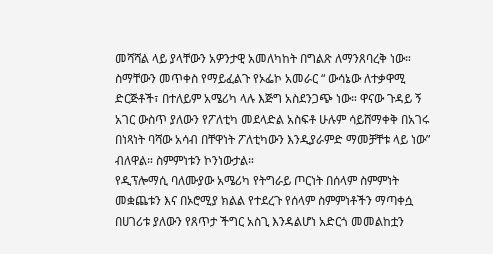መሻሻል ላይ ያላቸውን አዎንታዊ አመለካከት በግልጽ ለማንጸባረቅ ነው።
ስማቸውን መጥቀስ የማይፈልጉ የኦፌኮ አመራር “ ውሳኔው ለተቃዋሚ ድርጅቶች፣ በተለይም አሜሪካ ላሉ እጅግ አስደንጋጭ ነው። ዋናው ጉዳይ ኝ አገር ውስጥ ያለውን የፖለቲካ መደላድል አስፍቶ ሁሉም ሳይሸማቀቅ በአገሩ በነጻነት ባሻው አሳብ በቸዋነት ፖለቲካውን እንዲያራምድ ማመቻቸቱ ላይ ነው” ብለዋል። ስምምነቱን ኮንነውታል።
የዲፕሎማሲ ባለሙያው አሜሪካ የትግራይ ጦርነት በሰላም ስምምነት መቋጨቱን እና በኦሮሚያ ክልል የተደረጉ የሰላም ስምምነቶችን ማጣቀሷ በሀገሪቱ ያለውን የጸጥታ ችግር አስጊ እንዳልሆነ አድርጎ መመልከቷን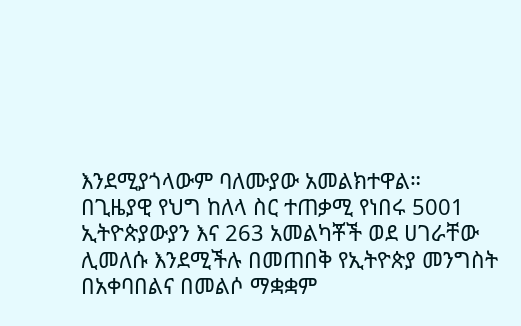እንደሚያጎላውም ባለሙያው አመልክተዋል።
በጊዜያዊ የህግ ከለላ ስር ተጠቃሚ የነበሩ 5001 ኢትዮጵያውያን እና 263 አመልካቾች ወደ ሀገራቸው ሊመለሱ እንደሚችሉ በመጠበቅ የኢትዮጵያ መንግስት በአቀባበልና በመልሶ ማቋቋም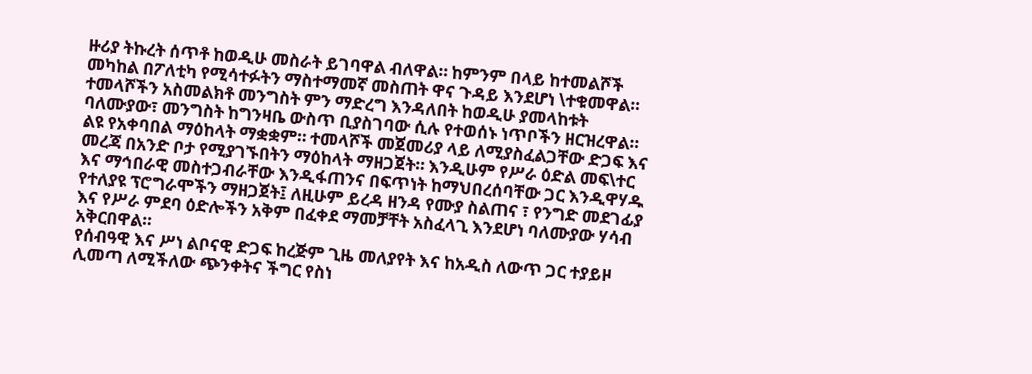ዙሪያ ትኩረት ሰጥቶ ከወዲሁ መስራት ይገባዋል ብለዋል። ከምንም በላይ ከተመልሾች መካከል በፖለቲካ የሚሳተፉትን ማስተማመኛ መስጠት ዋና ጉዳይ እንደሆነ \ተቁመዋል።
ተመላሾችን አስመልክቶ መንግስት ምን ማድረግ እንዳለበት ከወዲሁ ያመላከቱት ባለሙያው፣ መንግስት ከግንዛቤ ውስጥ ቢያስገባው ሲሉ የተወሰኑ ነጥቦችን ዘርዝረዋል።
ልዩ የአቀባበል ማዕከላት ማቋቋም። ተመላሾች መጀመሪያ ላይ ለሚያስፈልጋቸው ድጋፍ እና መረጃ በአንድ ቦታ የሚያገኙበትን ማዕከላት ማዘጋጀት። እንዲሁም የሥራ ዕድል መፍ\ተር እና ማኅበራዊ መስተጋብራቸው እንዲፋጠንና በፍጥነት ከማህበረሰባቸው ጋር እንዲዋሃዱ የተለያዩ ፕሮግራሞችን ማዘጋጀት፤ ለዚሁም ይረዳ ዘንዳ የሙያ ስልጠና ፣ የንግድ መደገፊያ እና የሥራ ምደባ ዕድሎችን አቅም በፈቀደ ማመቻቸት አስፈላጊ እንደሆነ ባለሙያው ሃሳብ አቅርበዋል።
የሰብዓዊ እና ሥነ ልቦናዊ ድጋፍ ከረጅም ጊዜ መለያየት እና ከአዲስ ለውጥ ጋር ተያይዞ ሊመጣ ለሚችለው ጭንቀትና ችግር የስነ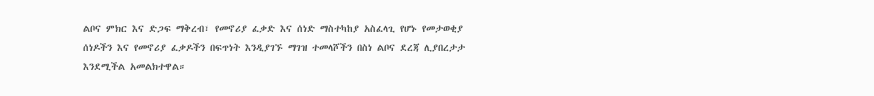ልቦና ምክር እና ድጋፍ ማቅረብ፣ የመኖሪያ ፈቃድ እና ሰነድ ማስተካከያ አስፈላጊ የሆኑ የመታወቂያ ሰነዶችን እና የመኖሪያ ፈቃዶችን በፍጥነት እንዲያገኙ ማገዝ ተመላሾችን በስነ ልቦና ደረጃ ሊያበረታታ እንደሚችል አመልክተዋል።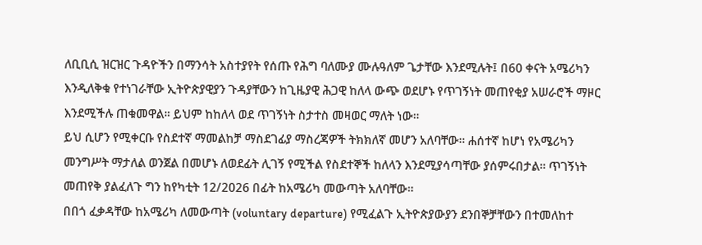ለቢቢሲ ዝርዝር ጉዳዮችን በማንሳት አስተያየት የሰጡ የሕግ ባለሙያ ሙሉዓለም ጌታቸው እንደሚሉት፤ በ60 ቀናት አሜሪካን እንዲለቅቁ የተነገራቸው ኢትዮጵያዊያን ጉዳያቸውን ከጊዜያዊ ሕጋዊ ከለላ ውጭ ወደሆኑ የጥገኝነት መጠየቂያ አሠራሮች ማዞር እንደሚችሉ ጠቁመዋል። ይህም ከከለላ ወደ ጥገኝነት ስታተስ መዛወር ማለት ነው።
ይህ ሲሆን የሚቀርቡ የስደተኛ ማመልከቻ ማስደገፊያ ማስረጃዎች ትክክለኛ መሆን አለባቸው። ሐሰተኛ ከሆነ የአሜሪካን መንግሥት ማታለል ወንጀል በመሆኑ ለወደፊት ሊገኝ የሚችል የስደተኞች ከለላን እንደሚያሳጣቸው ያሰምሩበታል። ጥገኝነት መጠየቅ ያልፈለጉ ግን ከየካቲት 12/2026 በፊት ከአሜሪካ መውጣት አለባቸው።
በበጎ ፈቃዳቸው ከአሜሪካ ለመውጣት (voluntary departure) የሚፈልጉ ኢትዮጵያውያን ደንበኞቻቸውን በተመለከተ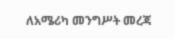ለአሜሪካ መንግሥት መረጃ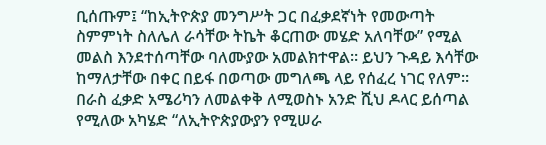ቢሰጡም፤ “ከኢትዮጵያ መንግሥት ጋር በፈቃደኛነት የመውጣት ስምምነት ስለሌለ ራሳቸው ትኬት ቆርጠው መሄድ አለባቸው” የሚል መልስ እንደተሰጣቸው ባለሙያው አመልክተዋል። ይህን ጉዳይ እሳቸው ከማለታቸው በቀር በይፋ በወጣው መግለጫ ላይ የሰፈረ ነገር የለም።
በራስ ፈቃድ አሜሪካን ለመልቀቅ ለሚወስኑ አንድ ሺህ ዶላር ይሰጣል የሚለው አካሄድ “ለኢትዮጵያውያን የሚሠራ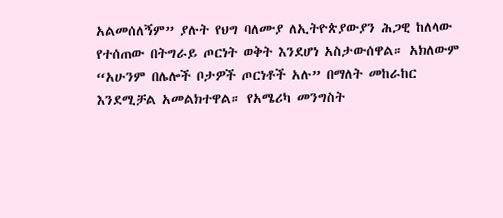አልመሰለኝም” ያሉት የህግ ባለሙያ ለኢትዮጵያውያን ሕጋዊ ከለላው የተሰጠው በትግራይ ጦርነት ወቅት እንደሆነ አስታውሰዋል። አክለውም “አሁንም በሌሎች ቦታዎች ጦርነቶች አሉ” በማለት መከራከር እንደሚቻል አመልክተዋል። የአሜሪካ መንግስት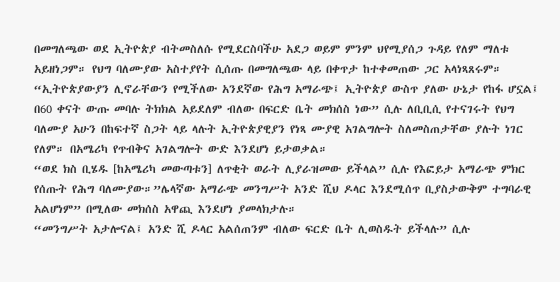በመግለጫው ወደ ኢትዮጵያ ብትመስለሱ የሚደርስባችሁ አደጋ ወይም ምንም ህየሚያሰጋ ጉዳይ የለም ማለቱ አይዘነጋም። የህግ ባለሙያው አስተያየት ሲሰጡ በመግለጫው ላይ በቀጥታ ከተቀመጠው ጋር አላነጻጸሩም።
“ኢትዮጵያውያን ሊኖራቸውን የሚችለው አንደኛው የሕግ አማራጭ፤ ኢትዮጵያ ውስጥ ያለው ሁኔታ የከፋ ሆኗል፤ በ60 ቀናት ውጡ መባሉ ትክክል አይደለም ብለው በፍርድ ቤት መክሰስ ነው” ሲሉ ለቢቢሲ የተናገሩት የህግ ባለሙያ አሁን በከፍተኛ ስጋት ላይ ላሉት ኢትዮጵያዊያን የነጻ ሙያዊ አገልግሎት ስለመስጠታቸው ያሉት ነገር የለም። በአሜሪካ የጥብቅና አገልግሎት ውድ እንደሆነ ይታወቃል።
“ወደ ክስ ቢሄዱ [ከአሜሪካ መውጣቱን] ለጥቂት ወራት ሊያራዝመው ይችላል” ሲሉ የእፎይታ አማራጭ ምክር የሰጡት የሕግ ባለሙያው።”ሌላኛው አማራጭ መንግሥት አንድ ሺህ ዶላር እንደሚሰጥ ቢያስታውቅም ተግባራዊ አልሆነም” በሚለው መክሰስ አዋጪ እንደሆነ ያመላክታሉ።
“መንግሥት አታሎናል፤ አንድ ሺ ዶላር አልሰጠንም ብለው ፍርድ ቤት ሊወስዱት ይችላሉ” ሲሉ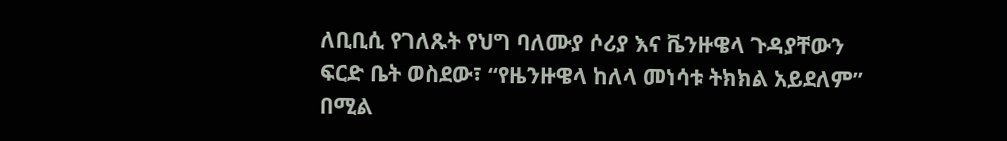ለቢቢሲ የገለጹት የህግ ባለሙያ ሶሪያ እና ቬንዙዌላ ጉዳያቸውን ፍርድ ቤት ወስደው፣ “የዜንዙዌላ ከለላ መነሳቱ ትክክል አይደለም” በሚል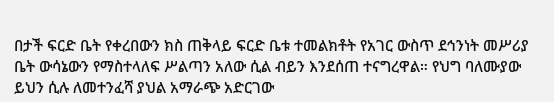በታች ፍርድ ቤት የቀረበውን ክስ ጠቅላይ ፍርድ ቤቱ ተመልክቶት የአገር ውስጥ ደኅንነት መሥሪያ ቤት ውሳኔውን የማስተላለፍ ሥልጣን አለው ሲል ብይን እንደሰጠ ተናግረዋል። የህግ ባለሙያው ይህን ሲሉ ለመተንፈሻ ያህል አማራጭ አድርገው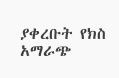ያቀረቡት የክስ አማራጭ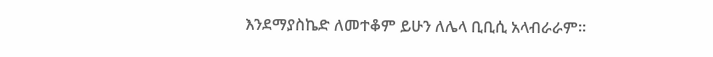እንደማያስኬድ ለመተቆም ይሁን ለሌላ ቢቢሲ አላብራራም።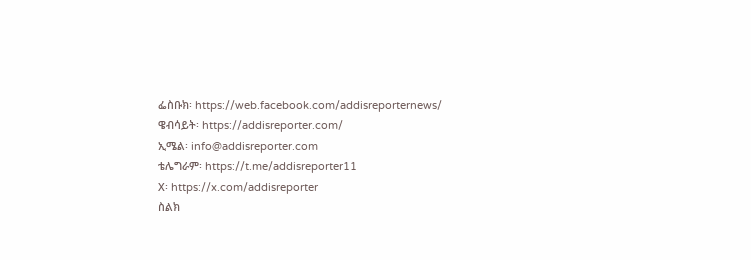ፌስቡክ፡ https://web.facebook.com/addisreporternews/
ዌብሳይት፡ https://addisreporter.com/
ኢሜል፡ info@addisreporter.com
ቴሌግራም፡ https://t.me/addisreporter11
X፡ https://x.com/addisreporter
ስልክ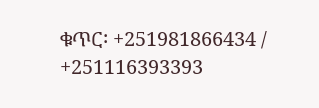ቁጥር፡ +251981866434 / +251116393393